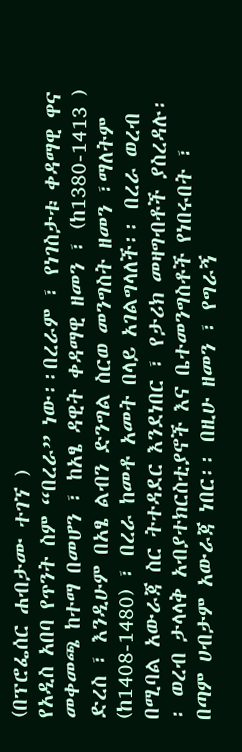(በፕሮፌሰር ሐብታሙ ተገኘ )
የአዲስ አበባ የጥንት ስም “በረራ” ነው፡፡በረራም ፣ የነገስታቱ ቀዳማዊ ዋና መቀመጫ ከተማ በመሆን ፣ ከአፄ ዳዊት ቀዳማዊ ዘመን ፣ (ከ1380-1413 ) ድረስ ፣ እንዲሁም በአፄ ልብን ድንግል ስርወ መንግስት ዘመን ፣ማለትም (ከ1408-1480) ፣ በረራ ከመቶ አመት በላይ አገልግላለች፡፡ በረራ ወረብ በሚባል አውራጃ ስር ትተዳደር እንደነበር ፣ የታሪክ መዛግብቶች ያስረዳሉ፡፡ ወረብ ታላላቅ አብያተክርስቲያኖች እና ቤተመንግስቶች የነበሩበት ፣ በጣም ሀብታም አውራጃ ነበር፡፡ በዚሁ ዘመን ፣ የግራኝ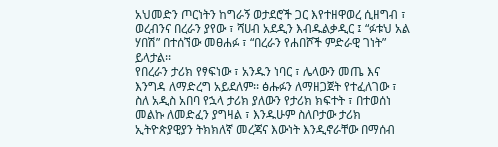አህመድን ጦርነትን ከግራኝ ወታደሮች ጋር እየተዘዋወረ ሲዘግብ ፣ ወረብንና በረራን ያየው ፣ ሻሀብ አደዲን እብዱልቃዲር ፤ “ፉቱህ አል ሃበሽ” በተሰኘው መፀሐፉ ፣ “በረራን የሐበሾች ምድራዊ ገነት” ይላታል፡፡
የበረራን ታሪክ የፃፍነው ፣ አንዱን ነባር ፣ ሌላውን መጤ እና እንግዳ ለማድረግ አይደለም፡፡ ፅሑፉን ለማዘጋጀት የተፈለገው ፣ ስለ አዲስ አበባ የኋላ ታሪክ ያለውን የታሪክ ክፍተት ፣ በተወሰነ መልኩ ለመድፈን ያግዛል ፣ እንዱሁም ስለቦታው ታሪክ ኢትዮጵያዊያን ትክክለኛ መረጃና እውነት እንዲኖራቸው በማሰብ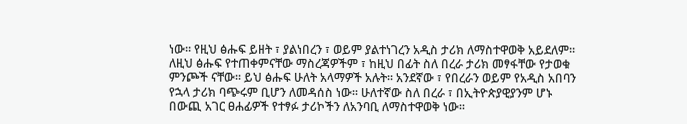ነው፡፡ የዚህ ፅሑፍ ይዘት ፣ ያልነበረን ፣ ወይም ያልተነገረን አዲስ ታሪክ ለማስተዋወቅ አይደለም፡፡ ለዚህ ፅሑፍ የተጠቀምናቸው ማስረጃዎችም ፣ ከዚህ በፊት ስለ በረራ ታሪክ መፃፋቸው የታወቁ ምንጮች ናቸው፡፡ ይህ ፅሑፍ ሁለት አላማዎች አሉት፡፡ አንደኛው ፣ የበረራን ወይም የአዲስ አበባን የኋላ ታሪክ ባጭሩም ቢሆን ለመዳሰስ ነው፡፡ ሁለተኛው ስለ በረራ ፣ በኢትዮጵያዊያንም ሆኑ በውጪ አገር ፀሐፊዎች የተፃፉ ታሪኮችን ለአንባቢ ለማስተዋወቅ ነው፡፡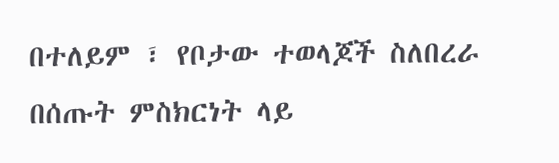በተለይም ፣ የቦታው ተወላጆች ስለበረራ በሰጡት ምስክርነት ላይ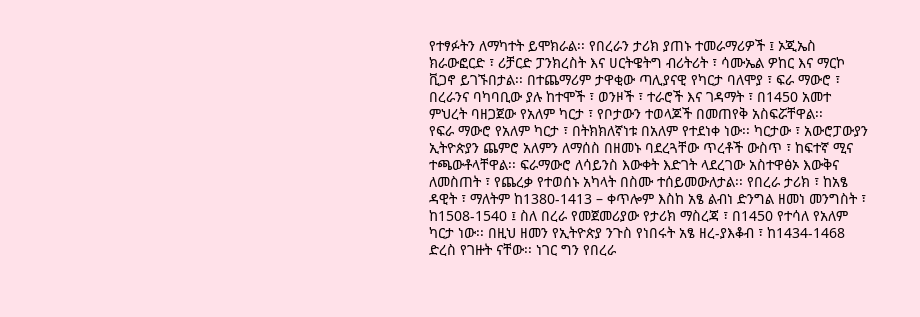የተፃፉትን ለማካተት ይሞክራል፡፡ የበረራን ታሪክ ያጠኑ ተመራማሪዎች ፤ ኦጂኤስ ክራውፎርድ ፣ ሪቻርድ ፓንክረስት እና ሀርትዌትግ ብሪትሪት ፣ ሳሙኤል ዎከር እና ማርኮ ቪጋኖ ይገኙበታል፡፡ በተጨማሪም ታዋቂው ጣሊያናዊ የካርታ ባለሞያ ፣ ፍራ ማውሮ ፣ በረራንና ባካባቢው ያሉ ከተሞች ፣ ወንዞች ፣ ተራሮች እና ገዳማት ፣ በ1450 አመተ ምህረት ባዘጋጀው የአለም ካርታ ፣ የቦታውን ተወላጆች በመጠየቅ አስፍሯቸዋል፡፡
የፍራ ማውሮ የአለም ካርታ ፣ በትክክለኛነቱ በአለም የተደነቀ ነው፡፡ ካርታው ፣ አውሮፓውያን ኢትዮጵያን ጨምሮ አለምን ለማሰስ በዘመኑ ባደረጓቸው ጥረቶች ውስጥ ፣ ከፍተኛ ሚና ተጫውቶላቸዋል፡፡ ፍራማውሮ ለሳይንስ እውቀት እድገት ላደረገው አስተዋፅኦ እውቅና ለመስጠት ፣ የጨረቃ የተወሰኑ አካላት በስሙ ተሰይመውለታል፡፡ የበረራ ታሪክ ፣ ከአፄ ዳዊት ፣ ማለትም ከ1380-1413 – ቀጥሎም እስከ አፄ ልብነ ድንግል ዘመነ መንግስት ፣ ከ1508-1540 ፤ ስለ በረራ የመጀመሪያው የታሪክ ማስረጃ ፣ በ1450 የተሳለ የአለም ካርታ ነው፡፡ በዚህ ዘመን የኢትዮጵያ ንጉስ የነበሩት አፄ ዘረ-ያእቆብ ፣ ከ1434-1468 ድረስ የገዙት ናቸው፡፡ ነገር ግን የበረራ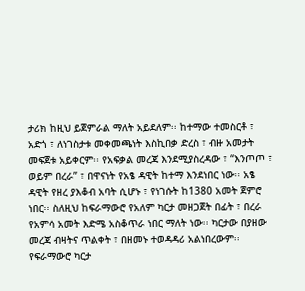ታሪክ ከዚህ ይጀምራል ማለት አይደለም፡፡ ከተማው ተመስርቶ ፣ አድጎ ፣ ለነገስታቱ መቀመጫነት እስኪበቃ ድረስ ፣ ብዙ አመታት መፍጀቱ አይቀርም፡፡ የአፍቃል መረጃ እንደሚያስረዳው ፣ “እንጦጦ ፣ ወይም በረራ” ፣ በዋናነት የአፄ ዳዊት ከተማ እንደነበር ነው፡፡ አፄ ዳዊት የዘረ ያእቆብ አባት ሲሆኑ ፣ የነገሱት ከ1380 አመት ጀምሮ ነበር፡፡ ስለዚህ ከፍራማውሮ የአለም ካርታ መዘጋጀት በፊት ፣ በረራ የአምሳ አመት እድሜ አስቆጥራ ነበር ማለት ነው፡፡ ካርታው በያዘው መረጃ ብዛትና ጥልቀት ፣ በዘመኑ ተወዳዳሪ አልነበረውም፡፡ የፍራማውሮ ካርታ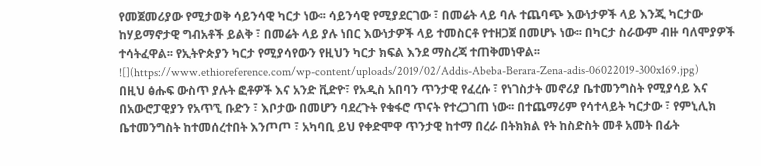የመጀመሪያው የሚታወቅ ሳይንሳዊ ካርታ ነው፡፡ ሳይንሳዊ የሚያደርገው ፣ በመሬት ላይ ባሉ ተጨባጭ እውነታዎች ላይ እንጂ ካርታው ከሃይማኖታዊ ግብአቶች ይልቅ ፣ በመሬት ላይ ያሉ ነበር እውነታዎች ላይ ተመስርቶ የተዘጋጀ በመሆኑ ነው፡፡ በካርታ ስራውም ብዙ ባለሞያዎች ተሳትፈዋል፡፡ የኢትዮጵያን ካርታ የሚያሳየውን የዚህን ካርታ ክፍል እንደ ማስረጃ ተጠቅመነዋል፡፡
![](https://www.ethioreference.com/wp-content/uploads/2019/02/Addis-Abeba-Berara-Zena-adis-06022019-300x169.jpg)
በዚህ ፅሑፍ ውስጥ ያሉት ፎቶዎች እና አንድ ቪድዮ፣ የአዲስ አበባን ጥንታዊ የፈረሱ ፣ የነገስታት መኖሪያ ቤተመንግስት የሚያሳይ እና በአውሮፓዊያን የአጥኚ ቡድን ፣ እቦታው በመሆን ባደረጉት የቁፋሮ ጥናት የተረጋገጠ ነው፡፡ በተጨማሪም የሳተላይት ካርታው ፣ የምኒሊክ ቤተመንግስት ከተመሰረተበት እንጦጦ ፣ አካባቢ ይህ የቀድሞዋ ጥንታዊ ከተማ በረራ በትክክል የት ከስድስት መቶ አመት በፊት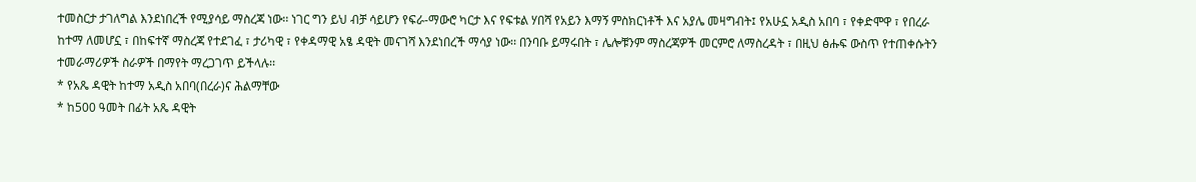ተመስርታ ታገለግል እንደነበረች የሚያሳይ ማስረጃ ነው፡፡ ነገር ግን ይህ ብቻ ሳይሆን የፍራ-ማውሮ ካርታ እና የፍቱል ሃበሻ የአይን እማኝ ምስክርነቶች እና አያሌ መዛግብት፤ የአሁኗ አዲስ አበባ ፣ የቀድሞዋ ፣ የበረራ ከተማ ለመሆኗ ፣ በከፍተኛ ማስረጃ የተደገፈ ፣ ታሪካዊ ፣ የቀዳማዊ አፄ ዳዊት መናገሻ እንደነበረች ማሳያ ነው፡፡ በንባቡ ይማሩበት ፣ ሌሎቹንም ማስረጃዎች መርምሮ ለማስረዳት ፣ በዚህ ፅሑፍ ውስጥ የተጠቀሱትን ተመራማሪዎች ስራዎች በማየት ማረጋገጥ ይችላሉ፡፡
* የአጼ ዳዊት ከተማ አዲስ አበባ(በረራ)ና ሕልማቸው
* ከ500 ዓመት በፊት አጼ ዳዊት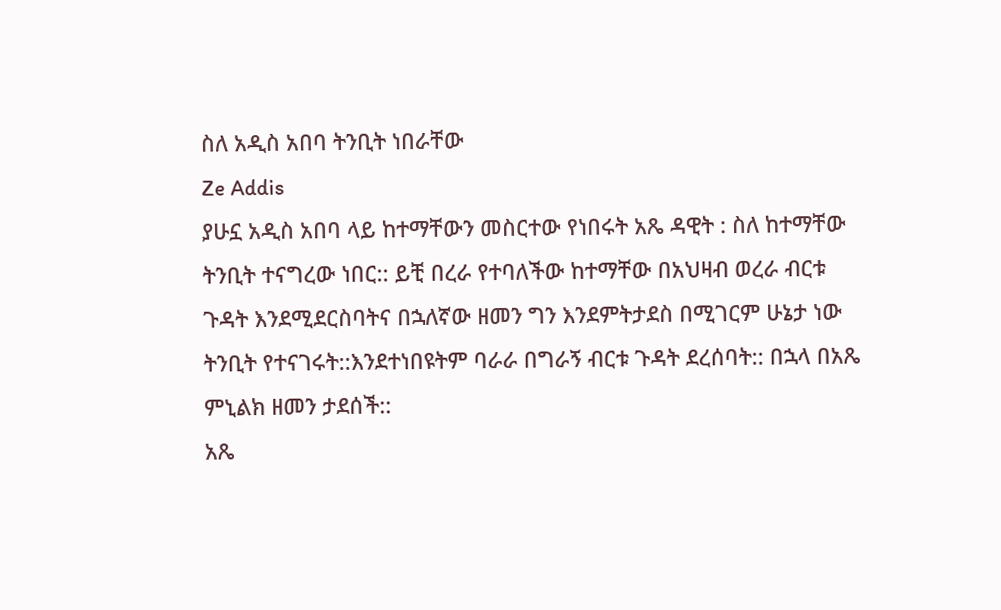ስለ አዲስ አበባ ትንቢት ነበራቸው
Ze Addis
ያሁኗ አዲስ አበባ ላይ ከተማቸውን መስርተው የነበሩት አጼ ዳዊት : ስለ ከተማቸው ትንቢት ተናግረው ነበር:: ይቺ በረራ የተባለችው ከተማቸው በአህዛብ ወረራ ብርቱ ጉዳት እንደሚደርስባትና በኋለኛው ዘመን ግን እንደምትታደስ በሚገርም ሁኔታ ነው ትንቢት የተናገሩት::እንደተነበዩትም ባራራ በግራኝ ብርቱ ጉዳት ደረሰባት:: በኋላ በአጼ ምኒልክ ዘመን ታደሰች::
አጼ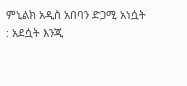ምኒልክ አዲስ አበባን ድጋሚ አነሷት : አደሷት እንጂ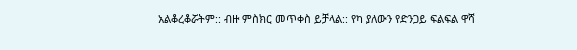አልቆረቆሯትም:: ብዙ ምስክር መጥቀስ ይቻላል:: የካ ያለውን የድንጋይ ፍልፍል ዋሻ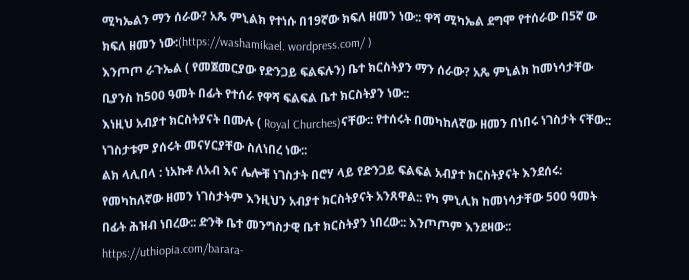ሚካኤልን ማን ሰራው? አጼ ምኒልክ የተነሱ በ19ኛው ክፍለ ዘመን ነው:: ዋሻ ሚካኤል ደግሞ የተሰራው በ5ኛ ው ክፍለ ዘመን ነው:(https://washamikael. wordpress.com/ )
እንጦጦ ራጉኤል ( የመጀመርያው የድንጋይ ፍልፍሉን) ቤተ ክርስትያን ማን ሰራው? አጼ ምኒልክ ከመነሳታቸው ቢያንስ ከ500 ዓመት በፊት የተሰራ የዋሻ ፍልፍል ቤተ ክርስትያን ነው::
እነዚህ አብያተ ክርስትያናት በሙሉ ( Royal Churches)ናቸው:: የተሰሩት በመካከለኛው ዘመን በነበሩ ነገስታት ናቸው:: ነገስታቱም ያሰሩት መናሃርያቸው ስለነበረ ነው::
ልክ ላሊበላ : ነአኩቶ ለአብ እና ሌሎቹ ነገስታት በሮሃ ላይ የድንጋይ ፍልፍል አብያተ ክርስትያናት እንደሰሩ: የመካከለኛው ዘመን ነገስታትም እንዚህን አብያተ ክርስትያናት አንጸዋል:: የካ ምኒሊክ ከመነሳታቸው 500 ዓመት በፊት ሕዝብ ነበረው:: ድንቅ ቤተ መንግስታዊ ቤተ ክርስትያን ነበረው:: እንጦጦም እንደዛው:: https://uthiopia.com/barara-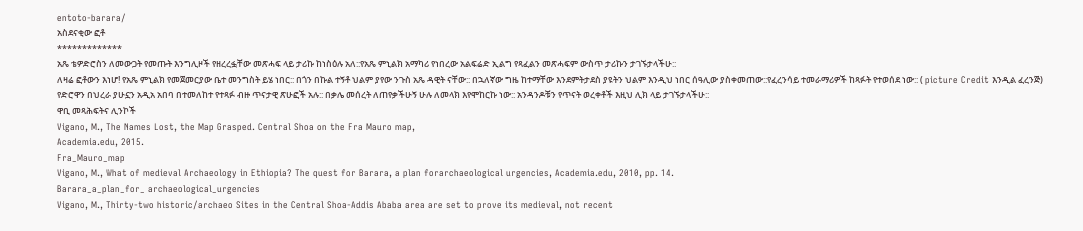entoto-barara/
አስደናቂው ፎቶ
*************
አጼ ቴዎድሮስን ለመውጋት የመጡት እንግሊዞች የዘረረፏቸው መጽሓፍ ላይ ታሪኩ ከነስዕሉ አለ::የአጼ ምኒልክ አማካሪ የነበረው አልፍሬድ ኢልግ የጻፈልን መጽሓፍም ውስጥ ታሪኩን ታገኙታላችሁ::
ለዛሬ ፎቶውን እነሆ! የአጼ ምኒልክ የመጀመርያው ቤተ መንግስት ይሄ ነበር:: በጎን በኩል ተኝቶ ህልም ያየው ንጉስ አጼ ዳዊት ናቸው:: በኋለኛው ግዜ ከተማቸው እንደምትታደስ ያዩትን ህልም እንዲህ ነበር ሰዓሊው ያስቀመጠው::የፈረንሳይ ተመራማሪዎች ከጻፉት የተወሰደ ነው:: ( picture Credit እንዲል ፈረንጅ)
የድሮዋን በህረራ ያሁኗን አዲአ አበባ በተመለከተ የተጻፉ ብዙ ጥናታዊ ጽሁፎች አሉ:: በቃሌ መሰረት ለጠየቃችሁኝ ሁሉ ለመላክ እየሞከርኩ ነው:: አንዳንዶቹን የጥናት ወረቀቶች እዚህ ሊክ ላይ ታገኙታላችሁ::
ዋቢ መጻሕፍትና ሊንኮች
Vigano, M., The Names Lost, the Map Grasped. Central Shoa on the Fra Mauro map,
Academia.edu, 2015.
Fra_Mauro_map
Vigano, M., What of medieval Archaeology in Ethiopia? The quest for Barara, a plan forarchaeological urgencies, Academia.edu, 2010, pp. 14.
Barara_a_plan_for_ archaeological_urgencies
Vigano, M., Thirty-two historic/archaeo Sites in the Central Shoa-Addis Ababa area are set to prove its medieval, not recent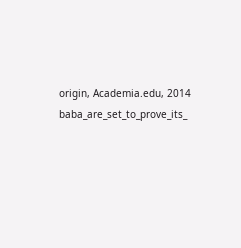origin, Academia.edu, 2014
baba_are_set_to_prove_its_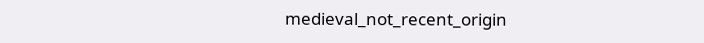medieval_not_recent_origin